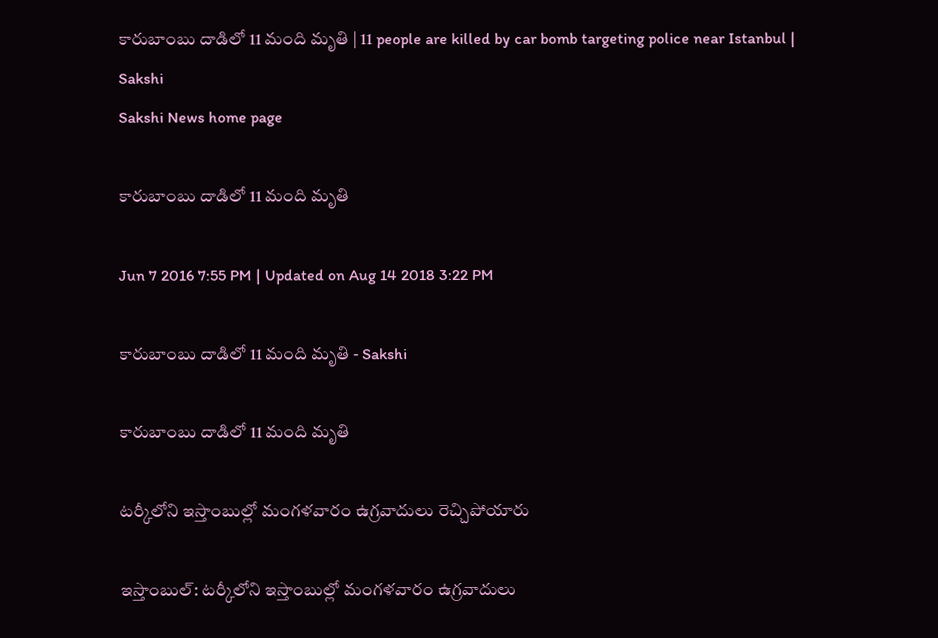కారుబాంబు దాడిలో 11 మంది మృతి | 11 people are killed by car bomb targeting police near Istanbul | Sakshi
Sakshi News home page

కారుబాంబు దాడిలో 11 మంది మృతి

Jun 7 2016 7:55 PM | Updated on Aug 14 2018 3:22 PM

కారుబాంబు దాడిలో 11 మంది మృతి - Sakshi

కారుబాంబు దాడిలో 11 మంది మృతి

టర్కీలోని ఇస్తాంబుల్లో మంగళవారం ఉగ్రవాదులు రెచ్చిపోయారు

ఇస్తాంబుల్: టర్కీలోని ఇస్తాంబుల్లో మంగళవారం ఉగ్రవాదులు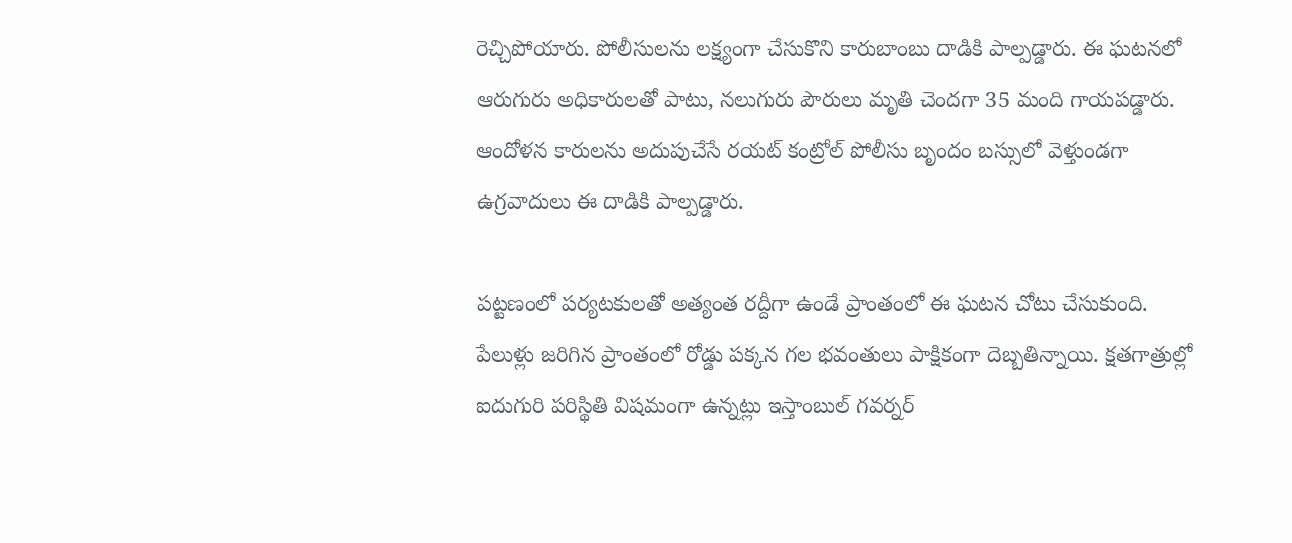రెచ్చిపోయారు. పోలీసులను లక్ష్యంగా చేసుకొని కారుబాంబు దాడికి పాల్పడ్డారు. ఈ ఘటనలో ఆరుగురు అధికారులతో పాటు, నలుగురు పౌరులు మృతి చెందగా 35 మంది గాయపడ్డారు. ఆందోళన కారులను అదుపుచేసే రయట్ కంట్రోల్ పోలీసు బృందం బస్సులో వెళ్తుండగా ఉగ్రవాదులు ఈ దాడికి పాల్పడ్డారు.

పట్టణంలో పర్యటకులతో అత్యంత రద్దీగా ఉండే ప్రాంతంలో ఈ ఘటన చోటు చేసుకుంది. పేలుళ్లు జరిగిన ప్రాంతంలో రోడ్డు పక్కన గల భవంతులు పాక్షికంగా దెబ్బతిన్నాయి. క్షతగాత్రుల్లో ఐదుగురి పరిస్థితి విషమంగా ఉన్నట్లు ఇస్తాంబుల్ గవర్నర్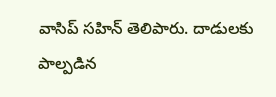వాసిప్ సహిన్ తెలిపారు. దాడులకు పాల్పడిన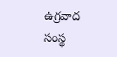ఉగ్రవాద సంస్థ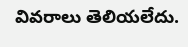వివరాలు తెలియలేదు.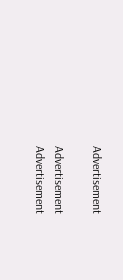Advertisement

Advertisement
Advertisement